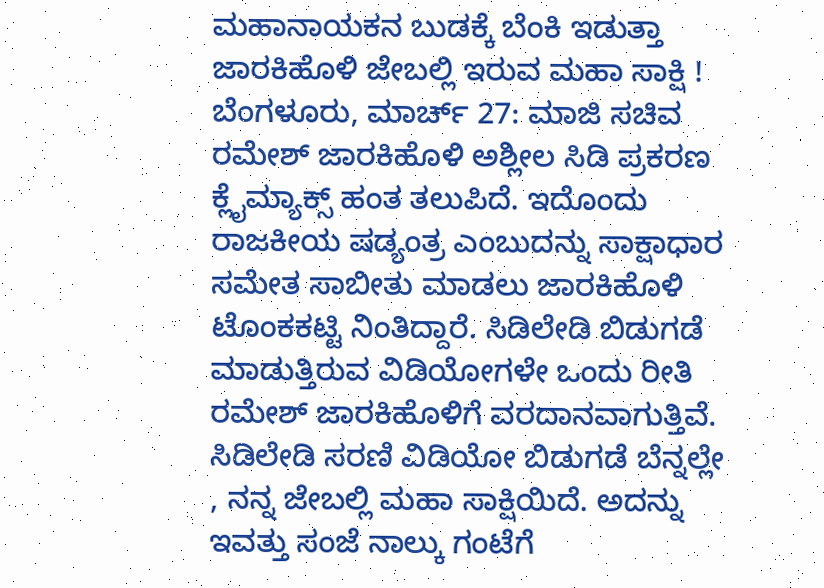ಮಹಾನಾಯಕನ ಬುಡಕ್ಕೆ ಬೆಂಕಿ ಇಡುತ್ತಾ ಜಾರಕಿಹೊಳಿ ಜೇಬಲ್ಲಿ ಇರುವ ಮಹಾ ಸಾಕ್ಷಿ !
ಬೆಂಗಳೂರು, ಮಾರ್ಚ್ 27: ಮಾಜಿ ಸಚಿವ ರಮೇಶ್ ಜಾರಕಿಹೊಳಿ ಅಶ್ಲೀಲ ಸಿಡಿ ಪ್ರಕರಣ ಕ್ಲೈಮ್ಯಾಕ್ಸ್ ಹಂತ ತಲುಪಿದೆ. ಇದೊಂದು ರಾಜಕೀಯ ಷಡ್ಯಂತ್ರ ಎಂಬುದನ್ನು ಸಾಕ್ಷಾಧಾರ ಸಮೇತ ಸಾಬೀತು ಮಾಡಲು ಜಾರಕಿಹೊಳಿ ಟೊಂಕಕಟ್ಟಿ ನಿಂತಿದ್ದಾರೆ. ಸಿಡಿಲೇಡಿ ಬಿಡುಗಡೆ ಮಾಡುತ್ತಿರುವ ವಿಡಿಯೋಗಳೇ ಒಂದು ರೀತಿ ರಮೇಶ್ ಜಾರಕಿಹೊಳಿಗೆ ವರದಾನವಾಗುತ್ತಿವೆ. ಸಿಡಿಲೇಡಿ ಸರಣಿ ವಿಡಿಯೋ ಬಿಡುಗಡೆ ಬೆನ್ನಲ್ಲೇ , ನನ್ನ ಜೇಬಲ್ಲಿ ಮಹಾ ಸಾಕ್ಷಿಯಿದೆ. ಅದನ್ನು ಇವತ್ತು ಸಂಜೆ ನಾಲ್ಕು ಗಂಟೆಗೆ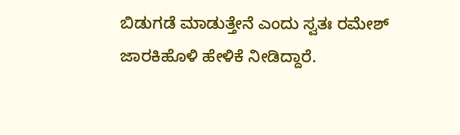ಬಿಡುಗಡೆ ಮಾಡುತ್ತೇನೆ ಎಂದು ಸ್ವತಃ ರಮೇಶ್ ಜಾರಕಿಹೊಳಿ ಹೇಳಿಕೆ ನೀಡಿದ್ದಾರೆ.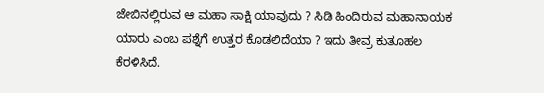ಜೇಬಿನಲ್ಲಿರುವ ಆ ಮಹಾ ಸಾಕ್ಷಿ ಯಾವುದು ? ಸಿಡಿ ಹಿಂದಿರುವ ಮಹಾನಾಯಕ ಯಾರು ಎಂಬ ಪಶ್ನೆಗೆ ಉತ್ತರ ಕೊಡಲಿದೆಯಾ ? ಇದು ತೀವ್ರ ಕುತೂಹಲ ಕೆರಳಿಸಿದೆ.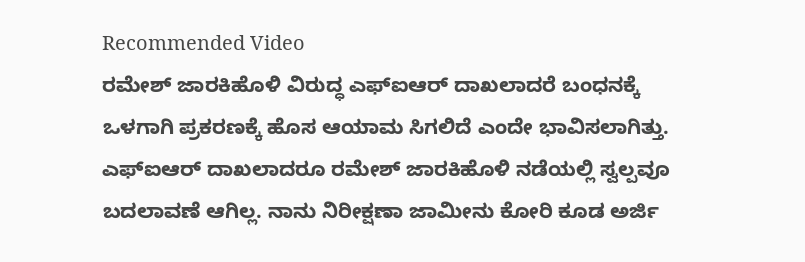Recommended Video
ರಮೇಶ್ ಜಾರಕಿಹೊಳಿ ವಿರುದ್ಧ ಎಫ್ಐಆರ್ ದಾಖಲಾದರೆ ಬಂಧನಕ್ಕೆ ಒಳಗಾಗಿ ಪ್ರಕರಣಕ್ಕೆ ಹೊಸ ಆಯಾಮ ಸಿಗಲಿದೆ ಎಂದೇ ಭಾವಿಸಲಾಗಿತ್ತು. ಎಫ್ಐಆರ್ ದಾಖಲಾದರೂ ರಮೇಶ್ ಜಾರಕಿಹೊಳಿ ನಡೆಯಲ್ಲಿ ಸ್ವಲ್ಪವೂ ಬದಲಾವಣೆ ಆಗಿಲ್ಲ. ನಾನು ನಿರೀಕ್ಷಣಾ ಜಾಮೀನು ಕೋರಿ ಕೂಡ ಅರ್ಜಿ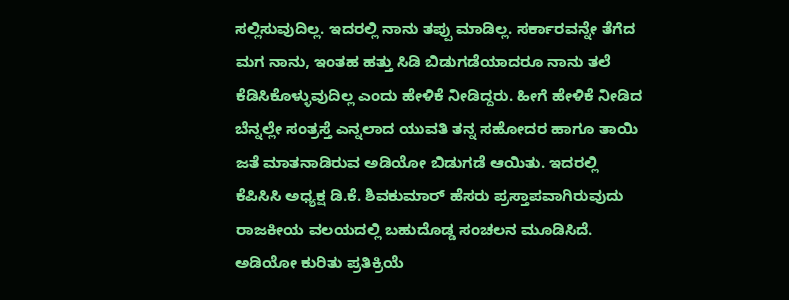ಸಲ್ಲಿಸುವುದಿಲ್ಲ. ಇದರಲ್ಲಿ ನಾನು ತಪ್ಪು ಮಾಡಿಲ್ಲ. ಸರ್ಕಾರವನ್ನೇ ತೆಗೆದ ಮಗ ನಾನು, ಇಂತಹ ಹತ್ತು ಸಿಡಿ ಬಿಡುಗಡೆಯಾದರೂ ನಾನು ತಲೆ ಕೆಡಿಸಿಕೊಳ್ಳುವುದಿಲ್ಲ ಎಂದು ಹೇಳಿಕೆ ನೀಡಿದ್ದರು. ಹೀಗೆ ಹೇಳಿಕೆ ನೀಡಿದ ಬೆನ್ನಲ್ಲೇ ಸಂತ್ರಸ್ತೆ ಎನ್ನಲಾದ ಯುವತಿ ತನ್ನ ಸಹೋದರ ಹಾಗೂ ತಾಯಿ ಜತೆ ಮಾತನಾಡಿರುವ ಅಡಿಯೋ ಬಿಡುಗಡೆ ಆಯಿತು. ಇದರಲ್ಲಿ ಕೆಪಿಸಿಸಿ ಅಧ್ಯಕ್ಷ ಡಿ.ಕೆ. ಶಿವಕುಮಾರ್ ಹೆಸರು ಪ್ರಸ್ತಾಪವಾಗಿರುವುದು ರಾಜಕೀಯ ವಲಯದಲ್ಲಿ ಬಹುದೊಡ್ಡ ಸಂಚಲನ ಮೂಡಿಸಿದೆ. ಅಡಿಯೋ ಕುರಿತು ಪ್ರತಿಕ್ರಿಯೆ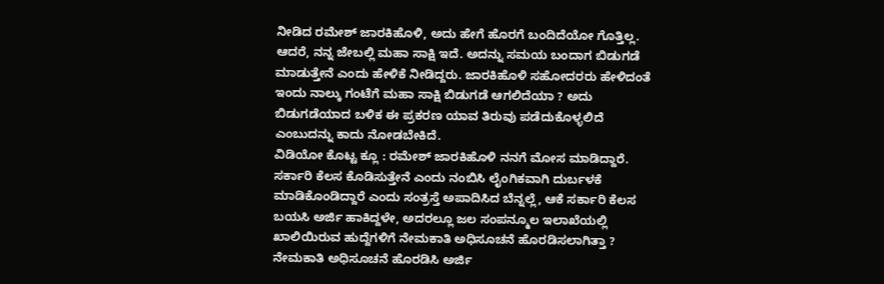ನೀಡಿದ ರಮೇಶ್ ಜಾರಕಿಹೊಳಿ, ಅದು ಹೇಗೆ ಹೊರಗೆ ಬಂದಿದೆಯೋ ಗೊತ್ತಿಲ್ಲ. ಆದರೆ, ನನ್ನ ಜೇಬಲ್ಲಿ ಮಹಾ ಸಾಕ್ಷಿ ಇದೆ. ಅದನ್ನು ಸಮಯ ಬಂದಾಗ ಬಿಡುಗಡೆ ಮಾಡುತ್ತೇನೆ ಎಂದು ಹೇಳಿಕೆ ನೀಡಿದ್ದರು. ಜಾರಕಿಹೊಳಿ ಸಹೋದರರು ಹೇಳಿದಂತೆ ಇಂದು ನಾಲ್ಕು ಗಂಟೆಗೆ ಮಹಾ ಸಾಕ್ಷಿ ಬಿಡುಗಡೆ ಆಗಲಿದೆಯಾ ? ಅದು ಬಿಡುಗಡೆಯಾದ ಬಳಿಕ ಈ ಪ್ರಕರಣ ಯಾವ ತಿರುವು ಪಡೆದುಕೊಳ್ಳಲಿದೆ ಎಂಬುದನ್ನು ಕಾದು ನೋಡಬೇಕಿದೆ.
ವಿಡಿಯೋ ಕೊಟ್ಟ ಕ್ಲೂ : ರಮೇಶ್ ಜಾರಕಿಹೊಳಿ ನನಗೆ ಮೋಸ ಮಾಡಿದ್ದಾರೆ. ಸರ್ಕಾರಿ ಕೆಲಸ ಕೊಡಿಸುತ್ತೇನೆ ಎಂದು ನಂಬಿಸಿ ಲೈಂಗಿಕವಾಗಿ ದುರ್ಬಳಕೆ ಮಾಡಿಕೊಂಡಿದ್ದಾರೆ ಎಂದು ಸಂತ್ರಸ್ತೆ ಅಪಾದಿಸಿದ ಬೆನ್ನಲ್ಲೆ, ಆಕೆ ಸರ್ಕಾರಿ ಕೆಲಸ ಬಯಸಿ ಅರ್ಜಿ ಹಾಕಿದ್ದಳೇ, ಅದರಲ್ಲೂ ಜಲ ಸಂಪನ್ಮೂಲ ಇಲಾಖೆಯಲ್ಲಿ ಖಾಲಿಯಿರುವ ಹುದ್ದೆಗಳಿಗೆ ನೇಮಕಾತಿ ಅಧಿಸೂಚನೆ ಹೊರಡಿಸಲಾಗಿತ್ತಾ ? ನೇಮಕಾತಿ ಅಧಿಸೂಚನೆ ಹೊರಡಿಸಿ ಅರ್ಜಿ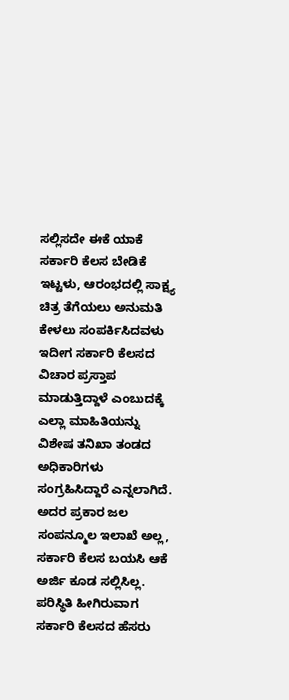ಸಲ್ಲಿಸದೇ ಈಕೆ ಯಾಕೆ ಸರ್ಕಾರಿ ಕೆಲಸ ಬೇಡಿಕೆ ಇಟ್ಟಳು, ಆರಂಭದಲ್ಲಿ ಸಾಕ್ಷ್ಯ ಚಿತ್ರ ತೆಗೆಯಲು ಅನುಮತಿ ಕೇಳಲು ಸಂಪರ್ಕಿಸಿದವಳು ಇದೀಗ ಸರ್ಕಾರಿ ಕೆಲಸದ ವಿಚಾರ ಪ್ರಸ್ತಾಪ ಮಾಡುತ್ತಿದ್ದಾಳೆ ಎಂಬುದಕ್ಕೆ ಎಲ್ಲಾ ಮಾಹಿತಿಯನ್ನು ವಿಶೇಷ ತನಿಖಾ ತಂಡದ ಅಧಿಕಾರಿಗಳು ಸಂಗ್ರಹಿಸಿದ್ದಾರೆ ಎನ್ನಲಾಗಿದೆ. ಅದರ ಪ್ರಕಾರ ಜಲ ಸಂಪನ್ಮೂಲ ಇಲಾಖೆ ಅಲ್ಲ, ಸರ್ಕಾರಿ ಕೆಲಸ ಬಯಸಿ ಆಕೆ ಅರ್ಜಿ ಕೂಡ ಸಲ್ಲಿಸಿಲ್ಲ. ಪರಿಸ್ಥಿತಿ ಹೀಗಿರುವಾಗ ಸರ್ಕಾರಿ ಕೆಲಸದ ಹೆಸರು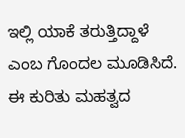ಇಲ್ಲಿ ಯಾಕೆ ತರುತ್ತಿದ್ದಾಳೆ ಎಂಬ ಗೊಂದಲ ಮೂಡಿಸಿದೆ. ಈ ಕುರಿತು ಮಹತ್ವದ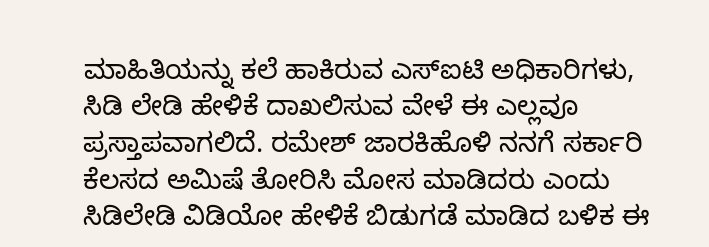ಮಾಹಿತಿಯನ್ನು ಕಲೆ ಹಾಕಿರುವ ಎಸ್ಐಟಿ ಅಧಿಕಾರಿಗಳು, ಸಿಡಿ ಲೇಡಿ ಹೇಳಿಕೆ ದಾಖಲಿಸುವ ವೇಳೆ ಈ ಎಲ್ಲವೂ ಪ್ರಸ್ತಾಪವಾಗಲಿದೆ. ರಮೇಶ್ ಜಾರಕಿಹೊಳಿ ನನಗೆ ಸರ್ಕಾರಿ ಕೆಲಸದ ಅಮಿಷೆ ತೋರಿಸಿ ಮೋಸ ಮಾಡಿದರು ಎಂದು ಸಿಡಿಲೇಡಿ ವಿಡಿಯೋ ಹೇಳಿಕೆ ಬಿಡುಗಡೆ ಮಾಡಿದ ಬಳಿಕ ಈ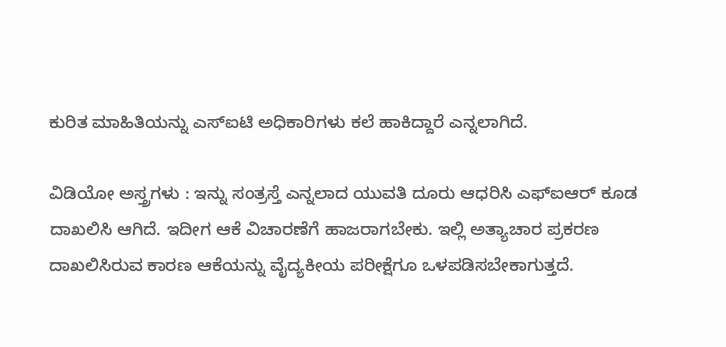ಕುರಿತ ಮಾಹಿತಿಯನ್ನು ಎಸ್ಐಟಿ ಅಧಿಕಾರಿಗಳು ಕಲೆ ಹಾಕಿದ್ದಾರೆ ಎನ್ನಲಾಗಿದೆ.

ವಿಡಿಯೋ ಅಸ್ತ್ರಗಳು : ಇನ್ನು ಸಂತ್ರಸ್ತೆ ಎನ್ನಲಾದ ಯುವತಿ ದೂರು ಆಧರಿಸಿ ಎಫ್ಐಆರ್ ಕೂಡ ದಾಖಲಿಸಿ ಆಗಿದೆ. ಇದೀಗ ಆಕೆ ವಿಚಾರಣೆಗೆ ಹಾಜರಾಗಬೇಕು. ಇಲ್ಲಿ ಅತ್ಯಾಚಾರ ಪ್ರಕರಣ ದಾಖಲಿಸಿರುವ ಕಾರಣ ಆಕೆಯನ್ನು ವೈದ್ಯಕೀಯ ಪರೀಕ್ಷೆಗೂ ಒಳಪಡಿಸಬೇಕಾಗುತ್ತದೆ.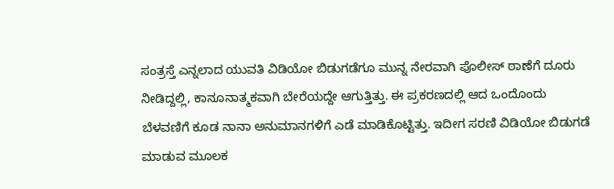ಸಂತ್ರಸ್ತೆ ಎನ್ನಲಾದ ಯುವತಿ ವಿಡಿಯೋ ಬಿಡುಗಡೆಗೂ ಮುನ್ನ ನೇರವಾಗಿ ಪೊಲೀಸ್ ಠಾಣೆಗೆ ದೂರು ನೀಡಿದ್ದಲ್ಲಿ, ಕಾನೂನಾತ್ಮಕವಾಗಿ ಬೇರೆಯದ್ದೇ ಆಗುತ್ತಿತ್ತು. ಈ ಪ್ರಕರಣದಲ್ಲಿ ಆದ ಒಂದೊಂದು ಬೆಳವಣಿಗೆ ಕೂಡ ನಾನಾ ಅನುಮಾನಗಳಿಗೆ ಎಡೆ ಮಾಡಿಕೊಟ್ಟಿತ್ತು. ಇದೀಗ ಸರಣಿ ವಿಡಿಯೋ ಬಿಡುಗಡೆ ಮಾಡುವ ಮೂಲಕ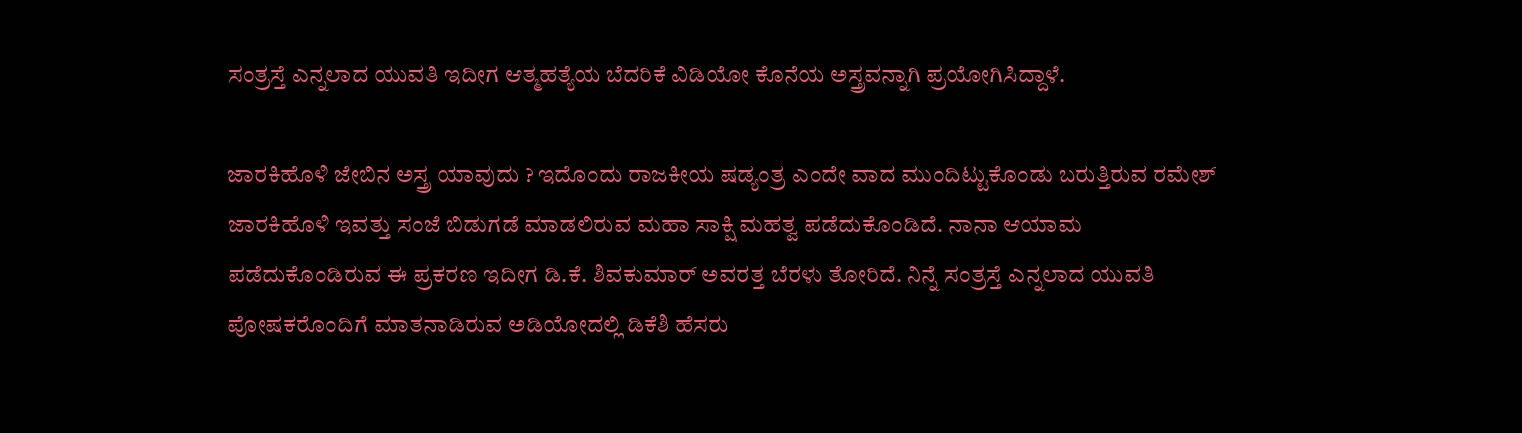ಸಂತ್ರಸ್ತೆ ಎನ್ನಲಾದ ಯುವತಿ ಇದೀಗ ಆತ್ಮಹತ್ಯೆಯ ಬೆದರಿಕೆ ವಿಡಿಯೋ ಕೊನೆಯ ಅಸ್ತ್ರವನ್ನಾಗಿ ಪ್ರಯೋಗಿಸಿದ್ದಾಳೆ.

ಜಾರಕಿಹೊಳಿ ಜೇಬಿನ ಅಸ್ತ್ರ ಯಾವುದು ? ಇದೊಂದು ರಾಜಕೀಯ ಷಡ್ಯಂತ್ರ ಎಂದೇ ವಾದ ಮುಂದಿಟ್ಟುಕೊಂಡು ಬರುತ್ತಿರುವ ರಮೇಶ್ ಜಾರಕಿಹೊಳಿ ಇವತ್ತು ಸಂಜೆ ಬಿಡುಗಡೆ ಮಾಡಲಿರುವ ಮಹಾ ಸಾಕ್ಷಿ ಮಹತ್ವ ಪಡೆದುಕೊಂಡಿದೆ. ನಾನಾ ಆಯಾಮ ಪಡೆದುಕೊಂಡಿರುವ ಈ ಪ್ರಕರಣ ಇದೀಗ ಡಿ.ಕೆ. ಶಿವಕುಮಾರ್ ಅವರತ್ತ ಬೆರಳು ತೋರಿದೆ. ನಿನ್ನೆ ಸಂತ್ರಸ್ತೆ ಎನ್ನಲಾದ ಯುವತಿ ಪೋಷಕರೊಂದಿಗೆ ಮಾತನಾಡಿರುವ ಅಡಿಯೋದಲ್ಲಿ ಡಿಕೆಶಿ ಹೆಸರು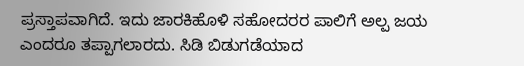ಪ್ರಸ್ತಾಪವಾಗಿದೆ. ಇದು ಜಾರಕಿಹೊಳಿ ಸಹೋದರರ ಪಾಲಿಗೆ ಅಲ್ಪ ಜಯ ಎಂದರೂ ತಪ್ಪಾಗಲಾರದು. ಸಿಡಿ ಬಿಡುಗಡೆಯಾದ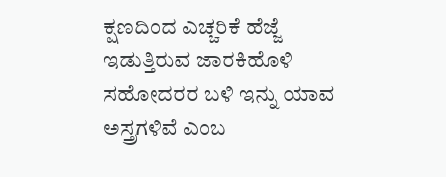ಕ್ಷಣದಿಂದ ಎಚ್ಚರಿಕೆ ಹೆಜ್ಜೆ ಇಡುತ್ತಿರುವ ಜಾರಕಿಹೊಳಿ ಸಹೋದರರ ಬಳಿ ಇನ್ನು ಯಾವ ಅಸ್ತ್ರಗಳಿವೆ ಎಂಬ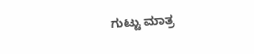ಗುಟ್ಟು ಮಾತ್ರ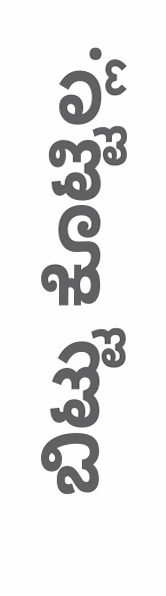ಬಿಟ್ಟು ಕೊಟ್ಟಿಲ್ಲ.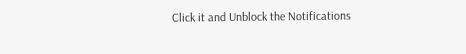Click it and Unblock the Notifications